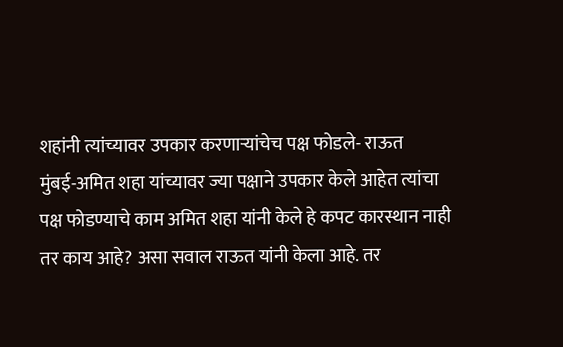शहांनी त्यांच्यावर उपकार करणाऱ्यांचेच पक्ष फोडले- राऊत
मुंबई-अमित शहा यांच्यावर ज्या पक्षाने उपकार केले आहेत त्यांचा पक्ष फोडण्याचे काम अमित शहा यांनी केले हे कपट कारस्थान नाही तर काय आहे? असा सवाल राऊत यांनी केला आहे. तर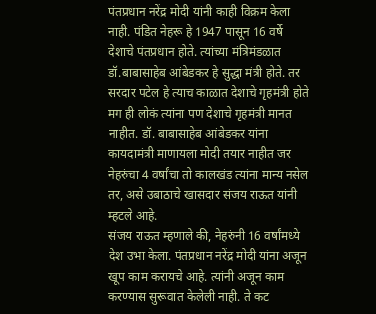पंतप्रधान नरेंद्र मोदी यांनी काही विक्रम केला नाही. पंडित नेहरू हे 1947 पासून 16 वर्षे देशाचे पंतप्रधान होते. त्यांच्या मंत्रिमंडळात डॉ.बाबासाहेब आंबेडकर हे सुद्धा मंत्री होते. तर सरदार पटेल हे त्याच काळात देशाचे गृहमंत्री होते मग ही लोकं त्यांना पण देशाचे गृहमंत्री मानत नाहीत. डॉ. बाबासाहेब आंबेडकर यांना कायदामंत्री माणायला मोदी तयार नाहीत जर नेहरुंचा 4 वर्षांचा तो कालखंड त्यांना मान्य नसेल तर, असे उबाठाचे खासदार संजय राऊत यांनी म्हटले आहे.
संजय राऊत म्हणाले की, नेहरुंनी 16 वर्षांमध्ये देश उभा केला. पंतप्रधान नरेंद्र मोदी यांना अजून खूप काम करायचे आहे. त्यांनी अजून काम करण्यास सुरूवात केलेली नाही. ते कट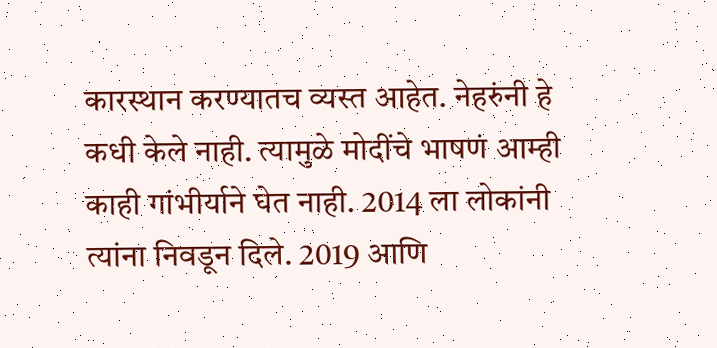कारस्थान करण्यातच व्यस्त आहेत. नेहरुंनी हे कधी केले नाही. त्यामुळे मोदींचे भाषणं आम्ही काही गांभीर्याने घेत नाही. 2014 ला लोकांनी त्यांना निवडून दिले. 2019 आणि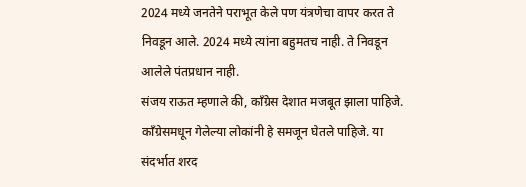2024 मध्ये जनतेने पराभूत केले पण यंत्रणेचा वापर करत ते निवडून आले. 2024 मध्ये त्यांना बहुमतच नाही. ते निवडून आलेले पंतप्रधान नाही.
संजय राऊत म्हणाले की, काँग्रेस देशात मजबूत झाला पाहिजे. काँग्रेसमधून गेलेल्या लोकांनी हे समजून घेतले पाहिजे. या संदर्भात शरद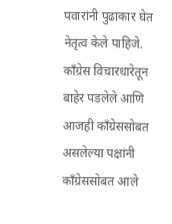पवारांनी पुढाकार घेत नेतृत्व केले पाहिजे. काँग्रेस विचारधारेतून बाहेर पडलेले आणि आजही काँग्रेससोबत असलेल्या पक्षांनी काँग्रेससोबत आले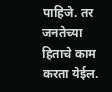पाहिजे. तर जनतेच्या हिताचे काम करता येईल.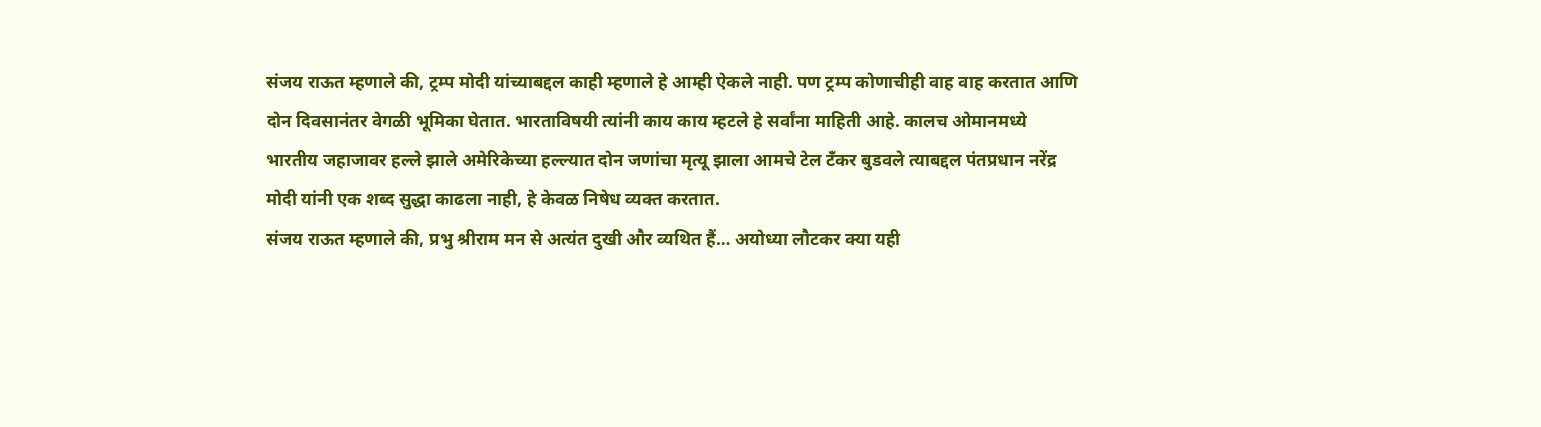संजय राऊत म्हणाले की, ट्रम्प मोदी यांच्याबद्दल काही म्हणाले हे आम्ही ऐकले नाही. पण ट्रम्प कोणाचीही वाह वाह करतात आणि दोन दिवसानंतर वेगळी भूमिका घेतात. भारताविषयी त्यांनी काय काय म्हटले हे सर्वांना माहिती आहे. कालच ओमानमध्ये भारतीय जहाजावर हल्ले झाले अमेरिकेच्या हल्ल्यात दोन जणांचा मृत्यू झाला आमचे टेल टँकर बुडवले त्याबद्दल पंतप्रधान नरेंद्र मोदी यांनी एक शब्द सुद्धा काढला नाही, हे केवळ निषेध व्यक्त करतात.
संजय राऊत म्हणाले की, प्रभु श्रीराम मन से अत्यंत दुखी और व्यथित हैं… अयोध्या लौटकर क्या यही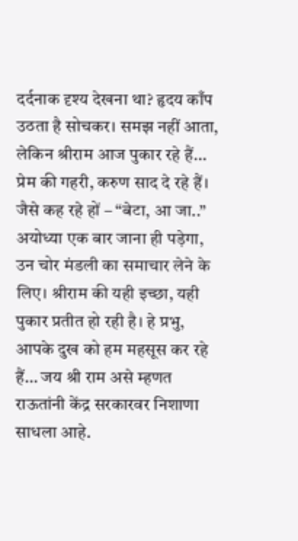दर्दनाक दृश्य देखना था? हृदय काँप उठता है सोचकर। समझ नहीं आता, लेकिन श्रीराम आज पुकार रहे हैं… प्रेम की गहरी, करुण साद दे रहे हैं। जैसे कह रहे हों – “बेटा, आ जा..” अयोध्या एक बार जाना ही पड़ेगा, उन चोर मंडली का समाचार लेने के लिए। श्रीराम की यही इच्छा, यही पुकार प्रतीत हो रही है। हे प्रभु, आपके दुख को हम महसूस कर रहे हैं… जय श्री राम असे म्हणत राऊतांनी केंद्र सरकारवर निशाणा साधला आहे.